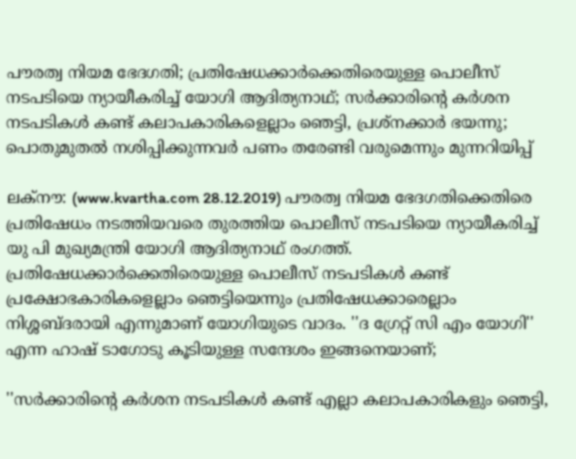പൗരത്വ നിയമ ഭേദഗതി; പ്രതിഷേധക്കാര്‍ക്കെതിരെയുള്ള പൊലീസ് നടപടിയെ ന്യായീകരിച്ച് യോഗി ആദിത്യനാഥ്; സര്‍ക്കാരിന്റെ കര്‍ശന നടപടികള്‍ കണ്ട് കലാപകാരികളെല്ലാം ഞെട്ടി, പ്രശ്‌നക്കാര്‍ ഭയന്നു; പൊതുമുതല്‍ നശിപ്പിക്കുന്നവര്‍ പണം തരേണ്ടി വരുമെന്നും മുന്നറിയിപ്പ്

ലക്നൗ: (www.kvartha.com 28.12.2019) പൗരത്വ നിയമ ഭേദഗതിക്കെതിരെ പ്രതിഷേധം നടത്തിയവരെ തുരത്തിയ പൊലീസ് നടപടിയെ ന്യായീകരിച്ച് യു പി മുഖ്യമന്ത്രി യോഗി ആദിത്യനാഥ് രംഗത്ത്. പ്രതിഷേധക്കാര്‍ക്കെതിരെയുള്ള പൊലീസ് നടപടികള്‍ കണ്ട് പ്രക്ഷോഭകാരികളെല്ലാം ഞെട്ടിയെന്നും പ്രതിഷേധക്കാരെല്ലാം നിശ്ശബ്ദരായി എന്നുമാണ് യോഗിയുടെ വാദം. ''ദ ഗ്രേറ്റ് സി എം യോഗി'' എന്ന ഹാഷ് ടാഗോടു കൂടിയുള്ള സന്ദേശം ഇങ്ങനെയാണ്;

''സര്‍ക്കാരിന്റെ കര്‍ശന നടപടികള്‍ കണ്ട് എല്ലാ കലാപകാരികളും ഞെട്ടി,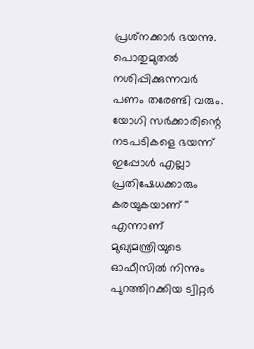പ്രശ്‌നക്കാര്‍ ഭയന്നു. പൊതുമുതല്‍ നശിപ്പിക്കുന്നവര്‍ പണം തരേണ്ടി വരും. യോഗി സര്‍ക്കാരിന്റെ നടപടികളെ ഭയന്ന് ഇപ്പോള്‍ എല്ലാ പ്രതിഷേധക്കാരും കരയുകയാണ് '' എന്നാണ് മുഖ്യമന്ത്രിയുടെ ഓഫീസില്‍ നിന്നും പുറത്തിറക്കിയ ട്വിറ്റര്‍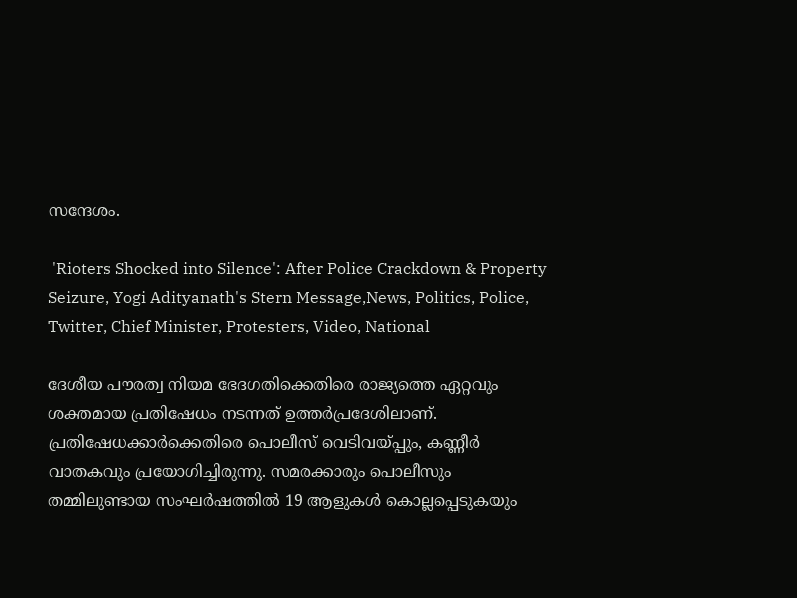സന്ദേശം.

 'Rioters Shocked into Silence': After Police Crackdown & Property Seizure, Yogi Adityanath's Stern Message,News, Politics, Police, Twitter, Chief Minister, Protesters, Video, National

ദേശീയ പൗരത്വ നിയമ ഭേദഗതിക്കെതിരെ രാജ്യത്തെ ഏറ്റവും ശക്തമായ പ്രതിഷേധം നടന്നത് ഉത്തര്‍പ്രദേശിലാണ്. പ്രതിഷേധക്കാര്‍ക്കെതിരെ പൊലീസ് വെടിവയ്പ്പും, കണ്ണീര്‍ വാതകവും പ്രയോഗിച്ചിരുന്നു. സമരക്കാരും പൊലീസും തമ്മിലുണ്ടായ സംഘര്‍ഷത്തില്‍ 19 ആളുകള്‍ കൊല്ലപ്പെടുകയും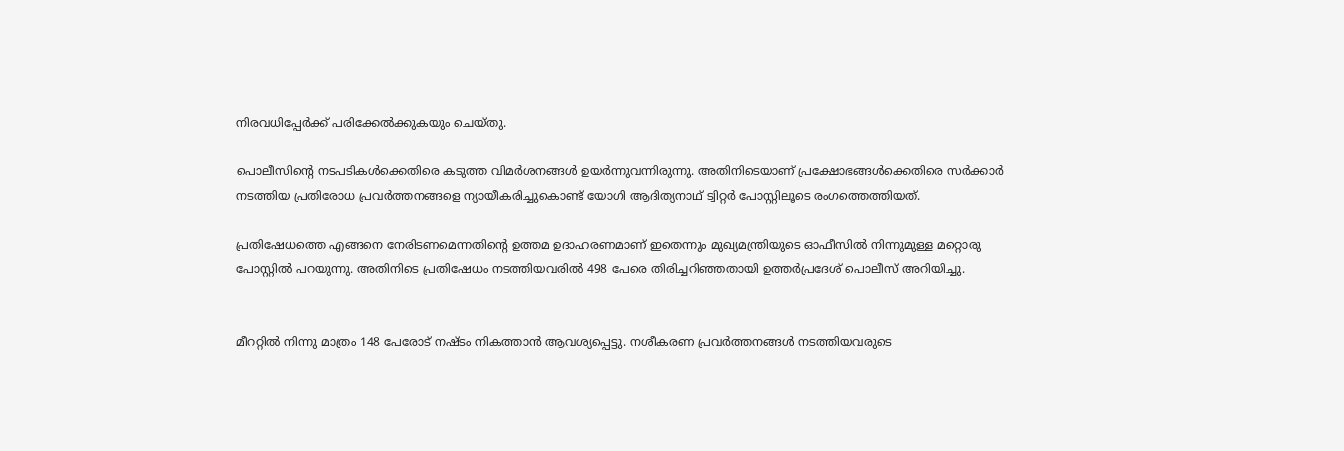നിരവധിപ്പേര്‍ക്ക് പരിക്കേല്‍ക്കുകയും ചെയ്തു.

പൊലീസിന്റെ നടപടികള്‍ക്കെതിരെ കടുത്ത വിമര്‍ശനങ്ങള്‍ ഉയര്‍ന്നുവന്നിരുന്നു. അതിനിടെയാണ് പ്രക്ഷോഭങ്ങള്‍ക്കെതിരെ സര്‍ക്കാര്‍ നടത്തിയ പ്രതിരോധ പ്രവര്‍ത്തനങ്ങളെ ന്യായീകരിച്ചുകൊണ്ട് യോഗി ആദിത്യനാഥ് ട്വിറ്റര്‍ പോസ്റ്റിലൂടെ രംഗത്തെത്തിയത്.

പ്രതിഷേധത്തെ എങ്ങനെ നേരിടണമെന്നതിന്റെ ഉത്തമ ഉദാഹരണമാണ് ഇതെന്നും മുഖ്യമന്ത്രിയുടെ ഓഫീസില്‍ നിന്നുമുള്ള മറ്റൊരു പോസ്റ്റില്‍ പറയുന്നു. അതിനിടെ പ്രതിഷേധം നടത്തിയവരില്‍ 498 പേരെ തിരിച്ചറിഞ്ഞതായി ഉത്തര്‍പ്രദേശ് പൊലീസ് അറിയിച്ചു.


മീററ്റില്‍ നിന്നു മാത്രം 148 പേരോട് നഷ്ടം നികത്താന്‍ ആവശ്യപ്പെട്ടു. നശീകരണ പ്രവര്‍ത്തനങ്ങള്‍ നടത്തിയവരുടെ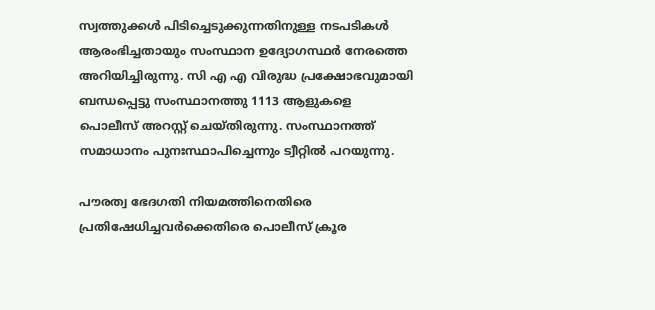സ്വത്തുക്കള്‍ പിടിച്ചെടുക്കുന്നതിനുള്ള നടപടികള്‍ ആരംഭിച്ചതായും സംസ്ഥാന ഉദ്യോഗസ്ഥര്‍ നേരത്തെ അറിയിച്ചിരുന്നു. സി എ എ വിരുദ്ധ പ്രക്ഷോഭവുമായി ബന്ധപ്പെട്ടു സംസ്ഥാനത്തു 1113 ആളുകളെ പൊലീസ് അറസ്റ്റ് ചെയ്തിരുന്നു. സംസ്ഥാനത്ത് സമാധാനം പുനഃസ്ഥാപിച്ചെന്നും ട്വീറ്റില്‍ പറയുന്നു.

പൗരത്വ ഭേദഗതി നിയമത്തിനെതിരെ പ്രതിഷേധിച്ചവര്‍ക്കെതിരെ പൊലീസ് ക്രൂര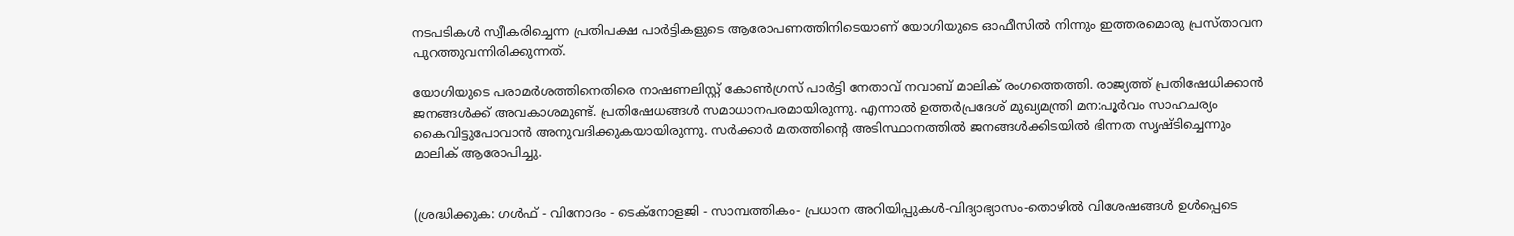നടപടികള്‍ സ്വീകരിച്ചെന്ന പ്രതിപക്ഷ പാര്‍ട്ടികളുടെ ആരോപണത്തിനിടെയാണ് യോഗിയുടെ ഓഫീസില്‍ നിന്നും ഇത്തരമൊരു പ്രസ്താവന പുറത്തുവന്നിരിക്കുന്നത്.

യോഗിയുടെ പരാമര്‍ശത്തിനെതിരെ നാഷണലിസ്റ്റ് കോണ്‍ഗ്രസ് പാര്‍ട്ടി നേതാവ് നവാബ് മാലിക് രംഗത്തെത്തി. രാജ്യത്ത് പ്രതിഷേധിക്കാന്‍ ജനങ്ങള്‍ക്ക് അവകാശമുണ്ട്. പ്രതിഷേധങ്ങള്‍ സമാധാനപരമായിരുന്നു. എന്നാല്‍ ഉത്തര്‍പ്രദേശ് മുഖ്യമന്ത്രി മന:പൂര്‍വം സാഹചര്യം കൈവിട്ടുപോവാന്‍ അനുവദിക്കുകയായിരുന്നു. സര്‍ക്കാര്‍ മതത്തിന്റെ അടിസ്ഥാനത്തില്‍ ജനങ്ങള്‍ക്കിടയില്‍ ഭിന്നത സൃഷ്ടിച്ചെന്നും മാലിക് ആരോപിച്ചു.


(ശ്രദ്ധിക്കുക: ഗൾഫ് - വിനോദം - ടെക്നോളജി - സാമ്പത്തികം- പ്രധാന അറിയിപ്പുകൾ-വിദ്യാഭ്യാസം-തൊഴിൽ വിശേഷങ്ങൾ ഉൾപ്പെടെ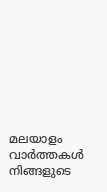മലയാളം വാർത്തകൾ നിങ്ങളുടെ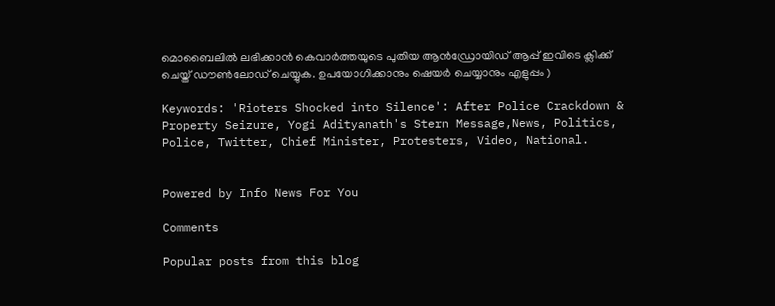മൊബൈലിൽ ലഭിക്കാൻ കെവാർത്തയുടെ പുതിയ ആൻഡ്രോയിഡ് ആപ്പ് ഇവിടെ ക്ലിക്ക് ചെയ്ത് ഡൗൺലോഡ് ചെയ്യുക. ഉപയോഗിക്കാനും ഷെയർ ചെയ്യാനും എളുപ്പം )

Keywords: 'Rioters Shocked into Silence': After Police Crackdown & Property Seizure, Yogi Adityanath's Stern Message,News, Politics, Police, Twitter, Chief Minister, Protesters, Video, National.


Powered by Info News For You

Comments

Popular posts from this blog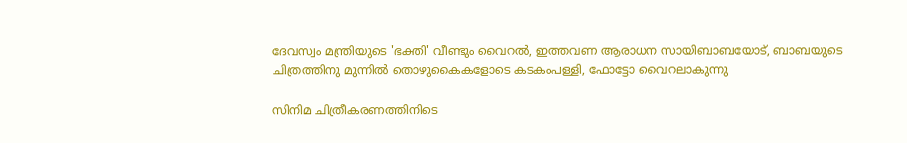ദേവസ്വം മന്ത്രിയുടെ 'ഭക്തി' വീണ്ടും വൈറല്‍, ഇത്തവണ ആരാധന സായിബാബയോട്, ബാബയുടെ ചിത്രത്തിനു മുന്നില്‍ തൊഴുകൈകളോടെ കടകംപള്ളി, ഫോട്ടോ വൈറലാകുന്നു

സിനിമ ചിത്രീകരണത്തിനിടെ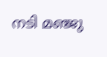നടി മഞ്ജു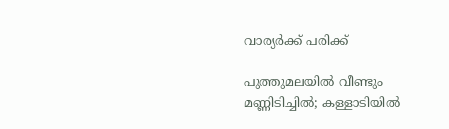വാര്യര്‍ക്ക് പരിക്ക്

പുത്തുമലയില്‍ വീണ്ടും മണ്ണിടിച്ചില്‍; കള്ളാടിയില്‍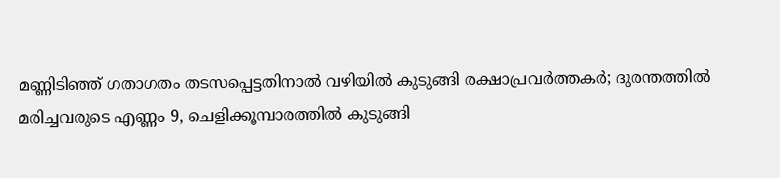മണ്ണിടിഞ്ഞ് ഗതാഗതം തടസപ്പെട്ടതിനാല്‍ വഴിയില്‍ കുടുങ്ങി രക്ഷാപ്രവര്‍ത്തകര്‍; ദുരന്തത്തില്‍ മരിച്ചവരുടെ എണ്ണം 9, ചെളിക്കൂമ്പാരത്തില്‍ കുടുങ്ങി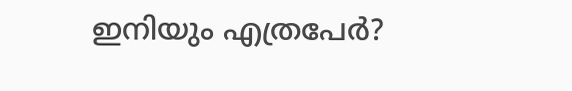ഇനിയും എത്രപേര്‍?